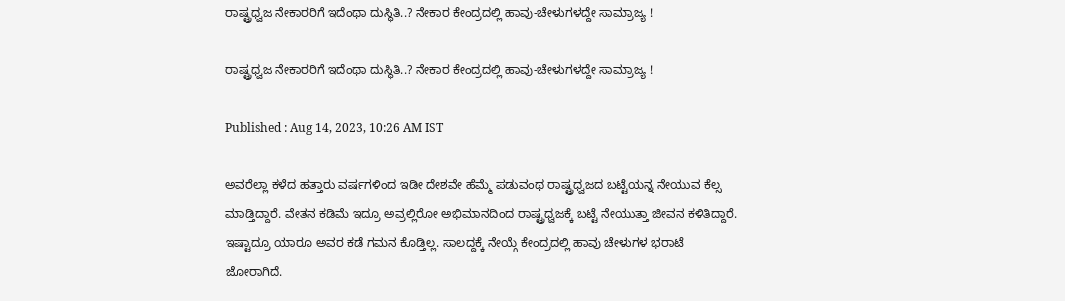ರಾಷ್ಟ್ರಧ್ವಜ ನೇಕಾರರಿಗೆ ಇದೆಂಥಾ ದುಸ್ಥಿತಿ..? ನೇಕಾರ ಕೇಂದ್ರದಲ್ಲಿ ಹಾವು-ಚೇಳುಗಳದ್ದೇ ಸಾಮ್ರಾಜ್ಯ !

ರಾಷ್ಟ್ರಧ್ವಜ ನೇಕಾರರಿಗೆ ಇದೆಂಥಾ ದುಸ್ಥಿತಿ..? ನೇಕಾರ ಕೇಂದ್ರದಲ್ಲಿ ಹಾವು-ಚೇಳುಗಳದ್ದೇ ಸಾಮ್ರಾಜ್ಯ !

Published : Aug 14, 2023, 10:26 AM IST

ಅವರೆಲ್ಲಾ ಕಳೆದ ಹತ್ತಾರು ವರ್ಷಗಳಿಂದ ಇಡೀ ದೇಶವೇ ಹೆಮ್ಮೆ ಪಡುವಂಥ ರಾಷ್ಟ್ರಧ್ವಜದ ಬಟ್ಟೆಯನ್ನ ನೇಯುವ ಕೆಲ್ಸ ಮಾಡ್ತಿದ್ದಾರೆ. ವೇತನ ಕಡಿಮೆ ಇದ್ರೂ ಅವ್ರಲ್ಲಿರೋ ಅಭಿಮಾನದಿಂದ ರಾಷ್ಟ್ರಧ್ವಜಕ್ಕೆ ಬಟ್ಟೆ ನೇಯುತ್ತಾ ಜೀವನ ಕಳಿತಿದ್ದಾರೆ. ಇಷ್ಟಾದ್ರೂ ಯಾರೂ ಅವರ ಕಡೆ ಗಮನ ಕೊಡ್ತಿಲ್ಲ. ಸಾಲದ್ದಕ್ಕೆ ನೇಯ್ಗೆ ಕೇಂದ್ರದಲ್ಲಿ ಹಾವು ಚೇಳುಗಳ ಭರಾಟೆ ಜೋರಾಗಿದೆ.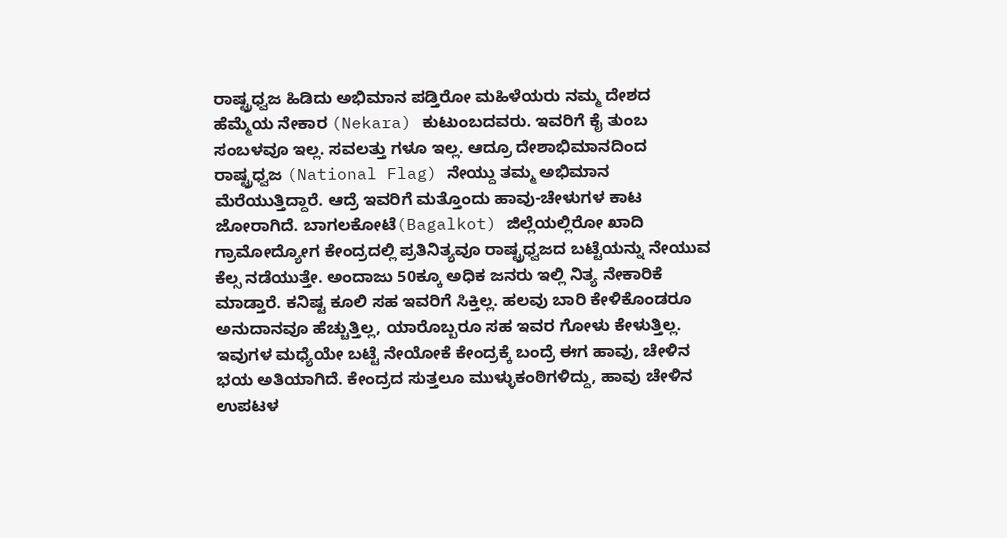ರಾಷ್ಟ್ರಧ್ವಜ ಹಿಡಿದು ಅಭಿಮಾನ ಪಡ್ತಿರೋ ಮಹಿಳೆಯರು ನಮ್ಮ ದೇಶದ ಹೆಮ್ಮೆಯ ನೇಕಾರ (Nekara) ಕುಟುಂಬದವರು. ಇವರಿಗೆ ಕೈ ತುಂಬ ಸಂಬಳವೂ ಇಲ್ಲ. ಸವಲತ್ತು ಗಳೂ ಇಲ್ಲ. ಆದ್ರೂ ದೇಶಾಭಿಮಾನದಿಂದ ರಾಷ್ಟ್ರಧ್ವಜ (National Flag) ನೇಯ್ದು ತಮ್ಮ ಅಭಿಮಾನ ಮೆರೆಯುತ್ತಿದ್ದಾರೆ. ಆದ್ರೆ ಇವರಿಗೆ ಮತ್ತೊಂದು ಹಾವು-ಚೇಳುಗಳ ಕಾಟ ಜೋರಾಗಿದೆ. ಬಾಗಲಕೋಟೆ(Bagalkot) ಜಿಲ್ಲೆಯಲ್ಲಿರೋ ಖಾದಿ ಗ್ರಾಮೋದ್ಯೋಗ ಕೇಂದ್ರದಲ್ಲಿ ಪ್ರತಿನಿತ್ಯವೂ ರಾಷ್ಟ್ರಧ್ವಜದ ಬಟ್ಟೆಯನ್ನು ನೇಯುವ ಕೆಲ್ಸ ನಡೆಯುತ್ತೇ. ಅಂದಾಜು 50ಕ್ಕೂ ಅಧಿಕ ಜನರು ಇಲ್ಲಿ ನಿತ್ಯ ನೇಕಾರಿಕೆ ಮಾಡ್ತಾರೆ. ಕನಿಷ್ಟ ಕೂಲಿ ಸಹ ಇವರಿಗೆ ಸಿಕ್ತಿಲ್ಲ. ಹಲವು ಬಾರಿ ಕೇಳಿಕೊಂಡರೂ ಅನುದಾನವೂ ಹೆಚ್ಚುತ್ತಿಲ್ಲ, ಯಾರೊಬ್ಬರೂ ಸಹ ಇವರ ಗೋಳು ಕೇಳುತ್ತಿಲ್ಲ. ಇವುಗಳ ಮಧ್ಯೆಯೇ ಬಟ್ಟೆ ನೇಯೋಕೆ ಕೇಂದ್ರಕ್ಕೆ ಬಂದ್ರೆ ಈಗ ಹಾವು, ಚೇಳಿನ ಭಯ ಅತಿಯಾಗಿದೆ. ಕೇಂದ್ರದ ಸುತ್ತಲೂ ಮುಳ್ಳುಕಂಠಿಗಳಿದ್ದು, ಹಾವು ಚೇಳಿನ ಉಪಟಳ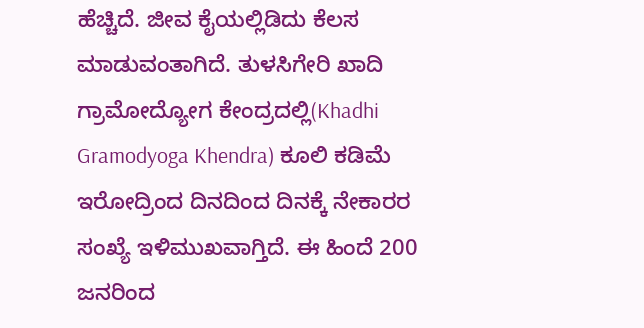ಹೆಚ್ಚಿದೆ. ಜೀವ ಕೈಯಲ್ಲಿಡಿದು ಕೆಲಸ ಮಾಡುವಂತಾಗಿದೆ. ತುಳಸಿಗೇರಿ ಖಾದಿ ಗ್ರಾಮೋದ್ಯೋಗ ಕೇಂದ್ರದಲ್ಲಿ(Khadhi Gramodyoga Khendra) ಕೂಲಿ ಕಡಿಮೆ ಇರೋದ್ರಿಂದ ದಿನದಿಂದ ದಿನಕ್ಕೆ ನೇಕಾರರ ಸಂಖ್ಯೆ ಇಳಿಮುಖವಾಗ್ತಿದೆ. ಈ ಹಿಂದೆ 200 ಜನರಿಂದ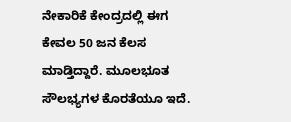ನೇಕಾರಿಕೆ ಕೇಂದ್ರದಲ್ಲಿ ಈಗ ಕೇವಲ 50 ಜನ ಕೆಲಸ ಮಾಡ್ತಿದ್ದಾರೆ. ಮೂಲಭೂತ ಸೌಲಭ್ಯಗಳ ಕೊರತೆಯೂ ಇದೆ.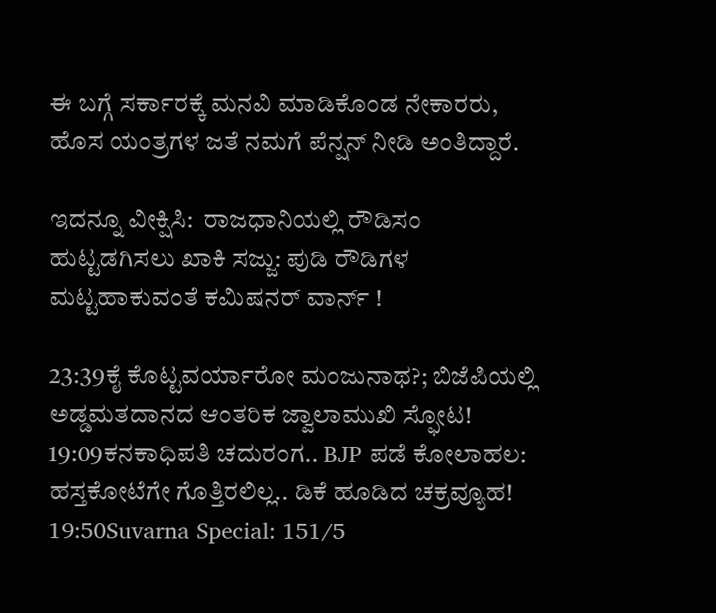ಈ ಬಗ್ಗೆ ಸರ್ಕಾರಕ್ಕೆ ಮನವಿ ಮಾಡಿಕೊಂಡ ನೇಕಾರರು, ಹೊಸ ಯಂತ್ರಗಳ ಜತೆ ನಮಗೆ ಪೆನ್ಷನ್ ನೀಡಿ ಅಂತಿದ್ದಾರೆ.

ಇದನ್ನೂ ವೀಕ್ಷಿಸಿ:  ರಾಜಧಾನಿಯಲ್ಲಿ ರೌಡಿಸಂ ಹುಟ್ಟಡಗಿಸಲು ಖಾಕಿ ಸಜ್ಜು: ಪುಡಿ ರೌಡಿಗಳ ಮಟ್ಟಹಾಕುವಂತೆ ಕಮಿಷನರ್ ವಾರ್ನ್ !

23:39ಕೈ ಕೊಟ್ಟವರ್ಯಾರೋ ಮಂಜುನಾಥ?; ಬಿಜೆಪಿಯಲ್ಲಿ ಅಡ್ಡಮತದಾನದ ಆಂತರಿಕ ಜ್ವಾಲಾಮುಖಿ ಸ್ಫೋಟ!
19:09ಕನಕಾಧಿಪತಿ ಚದುರಂಗ.. BJP ಪಡೆ ಕೋಲಾಹಲ: ಹಸ್ತಕೋಟೆಗೇ ಗೊತ್ತಿರಲಿಲ್ಲ.. ಡಿಕೆ ಹೂಡಿದ ಚಕ್ರವ್ಯೂಹ!
19:50Suvarna Special: 151/5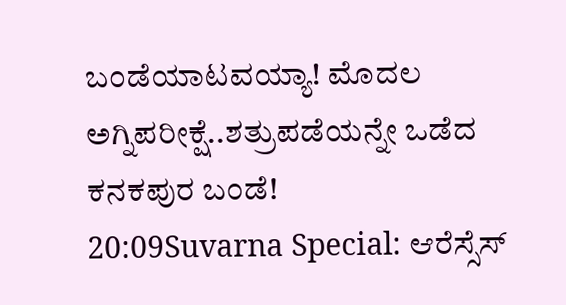ಬಂಡೆಯಾಟವಯ್ಯಾ! ಮೊದಲ ಅಗ್ನಿಪರೀಕ್ಷೆ..ಶತ್ರುಪಡೆಯನ್ನೇ ಒಡೆದ ಕನಕಪುರ ಬಂಡೆ!
20:09Suvarna Special: ಆರೆಸ್ಸೆಸ್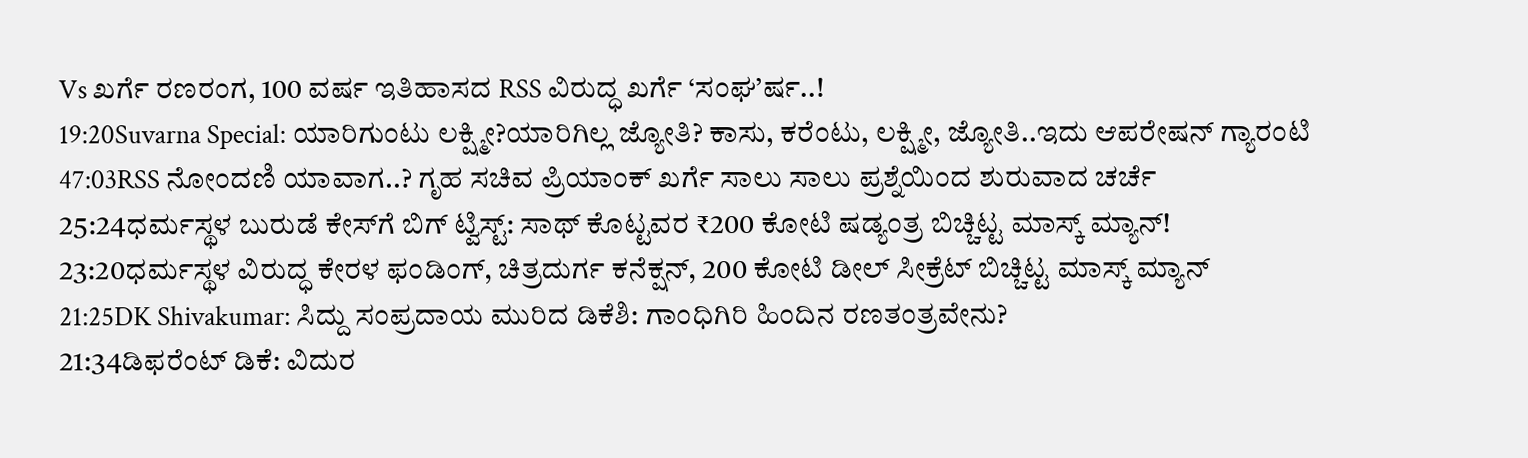Vs ಖರ್ಗೆ ರಣರಂಗ, 100 ವರ್ಷ ಇತಿಹಾಸದ RSS ವಿರುದ್ಧ ಖರ್ಗೆ ‘ಸಂಘ’ರ್ಷ..!
19:20Suvarna Special: ಯಾರಿಗುಂಟು ಲಕ್ಷ್ಮೀ?ಯಾರಿಗಿಲ್ಲ ಜ್ಯೋತಿ? ಕಾಸು, ಕರೆಂಟು, ಲಕ್ಷ್ಮೀ, ಜ್ಯೋತಿ..ಇದು ಆಪರೇಷನ್ ಗ್ಯಾರಂಟಿ
47:03RSS ನೋಂದಣಿ ಯಾವಾಗ..? ಗೃಹ ಸಚಿವ ಪ್ರಿಯಾಂಕ್ ಖರ್ಗೆ ಸಾಲು ಸಾಲು ಪ್ರಶ್ನೆಯಿಂದ ಶುರುವಾದ ಚರ್ಚೆ
25:24ಧರ್ಮಸ್ಥಳ ಬುರುಡೆ ಕೇಸ್‌ಗೆ ಬಿಗ್ ಟ್ವಿಸ್ಟ್: ಸಾಥ್ ಕೊಟ್ಟವರ ₹200 ಕೋಟಿ ಷಡ್ಯಂತ್ರ ಬಿಚ್ಚಿಟ್ಟ ಮಾಸ್ಕ್‌ ಮ್ಯಾನ್!
23:20ಧರ್ಮಸ್ಥಳ ವಿರುದ್ಧ ಕೇರಳ ಫಂಡಿಂಗ್, ಚಿತ್ರದುರ್ಗ ಕನೆಕ್ಷನ್, 200 ಕೋಟಿ ಡೀಲ್ ಸೀಕ್ರೆಟ್ ಬಿಚ್ಚಿಟ್ಟ ಮಾಸ್ಕ್ ಮ್ಯಾನ್
21:25DK Shivakumar: ಸಿದ್ದು ಸಂಪ್ರದಾಯ ಮುರಿದ ಡಿಕೆಶಿ: ಗಾಂಧಿಗಿರಿ ಹಿಂದಿನ ರಣತಂತ್ರವೇನು?
21:34ಡಿಫರೆಂಟ್ ಡಿಕೆ: ವಿದುರ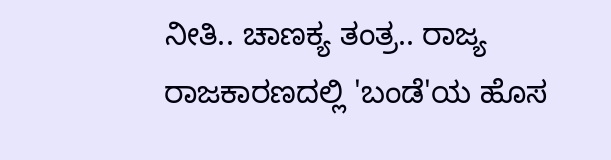ನೀತಿ.. ಚಾಣಕ್ಯ ತಂತ್ರ.. ರಾಜ್ಯ ರಾಜಕಾರಣದಲ್ಲಿ 'ಬಂಡೆ'ಯ ಹೊಸ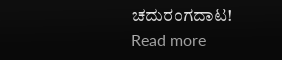ಚದುರಂಗದಾಟ!
Read more